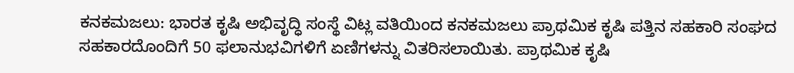ಕನಕಮಜಲು: ಭಾರತ ಕೃಷಿ ಅಭಿವೃದ್ಧಿ ಸಂಸ್ಥೆ ವಿಟ್ಲ ವತಿಯಿಂದ ಕನಕಮಜಲು ಪ್ರಾಥಮಿಕ ಕೃಷಿ ಪತ್ತಿನ ಸಹಕಾರಿ ಸಂಘದ ಸಹಕಾರದೊಂದಿಗೆ 50 ಫಲಾನುಭವಿಗಳಿಗೆ ಏಣಿಗಳನ್ನು ವಿತರಿಸಲಾಯಿತು. ಪ್ರಾಥಮಿಕ ಕೃಷಿ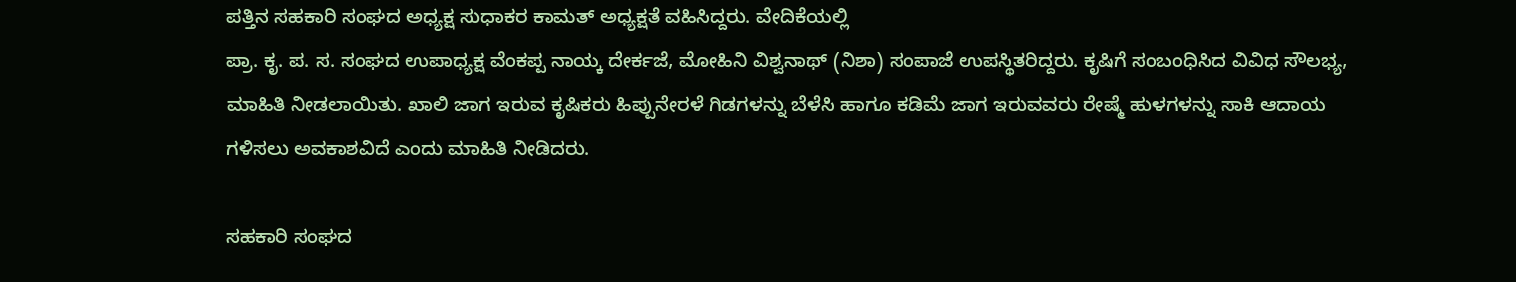ಪತ್ತಿನ ಸಹಕಾರಿ ಸಂಘದ ಅಧ್ಯಕ್ಷ ಸುಧಾಕರ ಕಾಮತ್ ಅಧ್ಯಕ್ಷತೆ ವಹಿಸಿದ್ದರು. ವೇದಿಕೆಯಲ್ಲಿ
ಪ್ರಾ. ಕೃ. ಪ. ಸ. ಸಂಘದ ಉಪಾಧ್ಯಕ್ಷ ವೆಂಕಪ್ಪ ನಾಯ್ಕ ದೇರ್ಕಜೆ, ಮೋಹಿನಿ ವಿಶ್ವನಾಥ್ (ನಿಶಾ) ಸಂಪಾಜೆ ಉಪಸ್ಥಿತರಿದ್ದರು. ಕೃಷಿಗೆ ಸಂಬಂಧಿಸಿದ ವಿವಿಧ ಸೌಲಭ್ಯ, ಮಾಹಿತಿ ನೀಡಲಾಯಿತು. ಖಾಲಿ ಜಾಗ ಇರುವ ಕೃಷಿಕರು ಹಿಪ್ಪುನೇರಳೆ ಗಿಡಗಳನ್ನು ಬೆಳೆಸಿ ಹಾಗೂ ಕಡಿಮೆ ಜಾಗ ಇರುವವರು ರೇಷ್ಮೆ ಹುಳಗಳನ್ನು ಸಾಕಿ ಆದಾಯ ಗಳಿಸಲು ಅವಕಾಶವಿದೆ ಎಂದು ಮಾಹಿತಿ ನೀಡಿದರು.

ಸಹಕಾರಿ ಸಂಘದ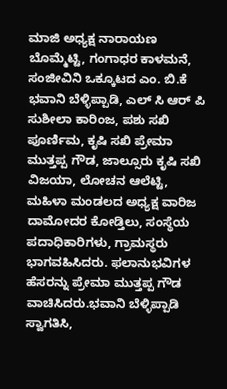ಮಾಜಿ ಅಧ್ಯಕ್ಷ ನಾರಾಯಣ ಬೊಮ್ಮೆಟ್ಟಿ, ಗಂಗಾಧರ ಕಾಳಮನೆ, ಸಂಜೀವಿನಿ ಒಕ್ಕೂಟದ ಎಂ. ಬಿ.ಕೆ ಭವಾನಿ ಬೆಳ್ಳಿಪ್ಪಾಡಿ, ಎಲ್ ಸಿ ಆರ್ ಪಿ ಸುಶೀಲಾ ಕಾರಿಂಜ, ಪಶು ಸಖಿ ಪೂರ್ಣಿಮ, ಕೃಷಿ ಸಖಿ ಪ್ರೇಮಾ ಮುತ್ತಪ್ಪ ಗೌಡ, ಜಾಲ್ಸೂರು ಕೃಷಿ ಸಖಿ ವಿಜಯಾ, ಲೋಚನ ಆಲೆಟ್ಟಿ, ಮಹಿಳಾ ಮಂಡಲದ ಅಧ್ಯಕ್ಷ ವಾರಿಜ ದಾಮೋದರ ಕೋಡ್ತಿಲು, ಸಂಸ್ಥೆಯ ಪದಾಧಿಕಾರಿಗಳು, ಗ್ರಾಮಸ್ಥರು ಭಾಗವಹಿಸಿದರು. ಫಲಾನುಭವಿಗಳ ಹೆಸರನ್ನು ಪ್ರೇಮಾ ಮುತ್ತಪ್ಪ ಗೌಡ ವಾಚಿಸಿದರು.ಭವಾನಿ ಬೆಳ್ಳಿಪ್ಪಾಡಿ
ಸ್ವಾಗತಿಸಿ,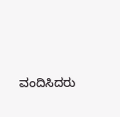ವಂದಿಸಿದರು